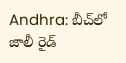Andhra: బీచ్‌లో జాలీ రైడ్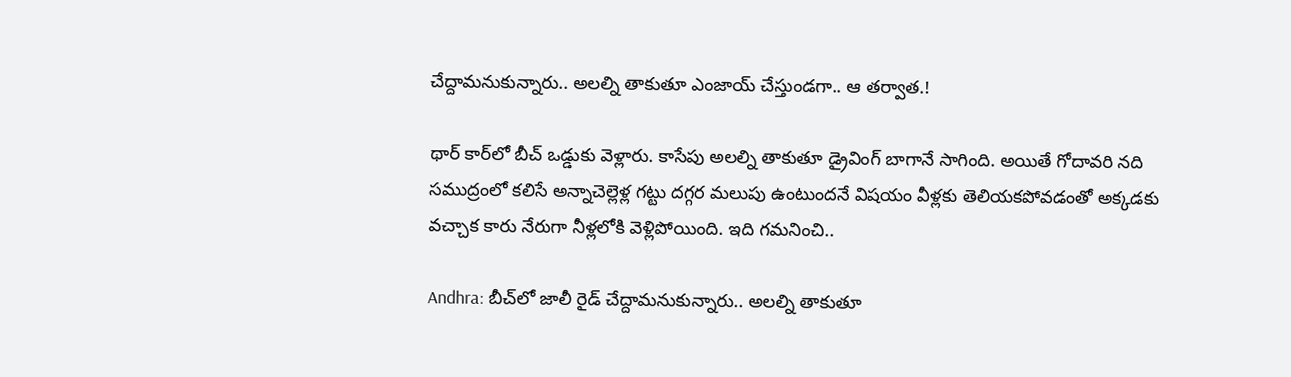చేద్దామనుకున్నారు.. అలల్ని తాకుతూ ఎంజాయ్ చేస్తుండగా.. ఆ తర్వాత.!

థార్‌ కార్‌లో బీచ్‌ ఒడ్డుకు వెళ్లారు. కాసేపు అలల్ని తాకుతూ డ్రైవింగ్‌ బాగానే సాగింది. అయితే గోదావరి నది సముద్రంలో కలిసే అన్నాచెల్లెళ్ల గట్టు దగ్గర మలుపు ఉంటుందనే విషయం వీళ్లకు తెలియకపోవడంతో అక్కడకు వచ్చాక కారు నేరుగా నీళ్లలోకి వెళ్లిపోయింది. ఇది గమనించి..

Andhra: బీచ్‌లో జాలీ రైడ్ చేద్దామనుకున్నారు.. అలల్ని తాకుతూ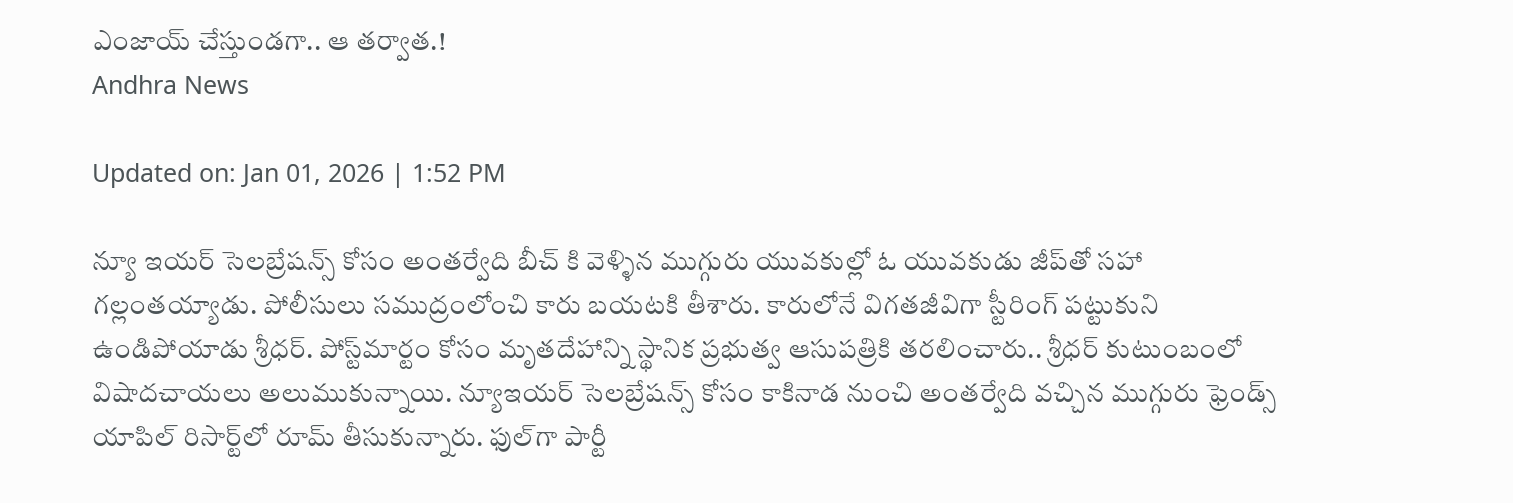ఎంజాయ్ చేస్తుండగా.. ఆ తర్వాత.!
Andhra News

Updated on: Jan 01, 2026 | 1:52 PM

న్యూ ఇయర్ సెలబ్రేషన్స్ కోసం అంతర్వేది బీచ్ కి వెళ్ళిన ముగ్గురు యువకుల్లో ఓ యువకుడు జీప్‌తో సహా గల్లంతయ్యాడు. పోలీసులు సముద్రంలోంచి కారు బయటకి తీశారు. కారులోనే విగతజీవిగా స్టీరింగ్ పట్టుకుని ఉండిపోయాడు శ్రీధర్. పోస్ట్‌మార్టం కోసం మృతదేహాన్ని స్థానిక ప్రభుత్వ ఆసుపత్రికి తరలించారు.. శ్రీధర్‌ కుటుంబంలో విషాదచాయలు అలుముకున్నాయి. న్యూఇయర్‌ సెలబ్రేషన్స్‌ కోసం కాకినాడ నుంచి అంతర్వేది వచ్చిన ముగ్గురు ఫ్రెండ్స్‌ యాపిల్‌ రిసార్ట్‌లో రూమ్‌ తీసుకున్నారు. ఫుల్‌గా పార్టీ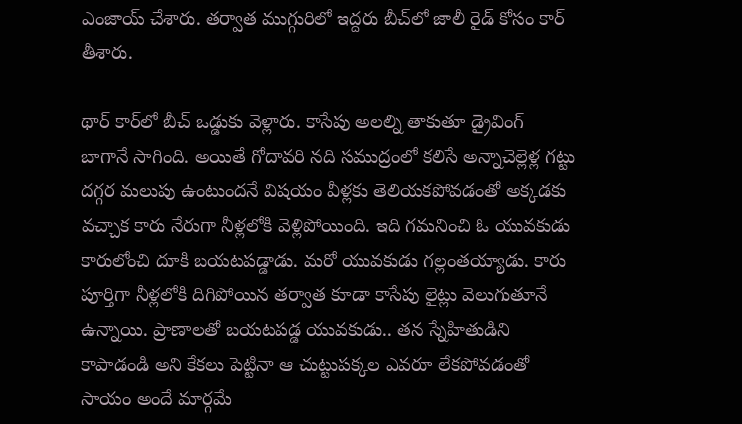ఎంజాయ్ చేశారు. తర్వాత ముగ్గురిలో ఇద్దరు బీచ్‌లో జాలీ రైడ్‌ కోసం కార్‌ తీశారు.

థార్‌ కార్‌లో బీచ్‌ ఒడ్డుకు వెళ్లారు. కాసేపు అలల్ని తాకుతూ డ్రైవింగ్‌ బాగానే సాగింది. అయితే గోదావరి నది సముద్రంలో కలిసే అన్నాచెల్లెళ్ల గట్టు దగ్గర మలుపు ఉంటుందనే విషయం వీళ్లకు తెలియకపోవడంతో అక్కడకు వచ్చాక కారు నేరుగా నీళ్లలోకి వెళ్లిపోయింది. ఇది గమనించి ఓ యువకుడు కారులోంచి దూకి బయటపడ్డాడు. మరో యువకుడు గల్లంతయ్యాడు. కారు పూర్తిగా నీళ్లలోకి దిగిపోయిన తర్వాత కూడా కాసేపు లైట్లు వెలుగుతూనే ఉన్నాయి. ప్రాణాలతో బయటపడ్డ యువకుడు.. తన స్నేహితుడిని కాపాడండి అని కేకలు పెట్టినా ఆ చుట్టుపక్కల ఎవరూ లేకపోవడంతో సాయం అందే మార్గమే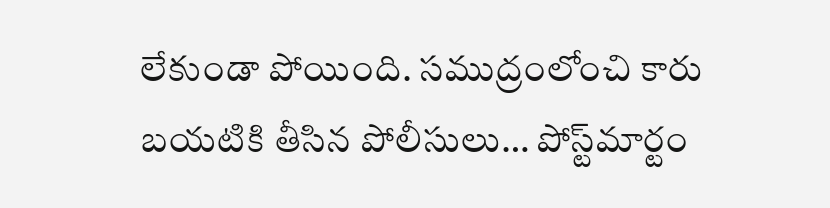లేకుండా పోయింది. సముద్రంలోంచి కారు బయటికి తీసిన పోలీసులు… పోస్ట్‌మార్టం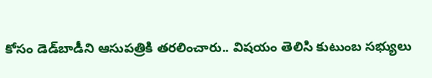కోసం డెడ్‌బాడీని ఆసుపత్రికి తరలించారు.. విషయం తెలిసి కుటుంబ సభ్యులు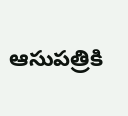ఆసుపత్రికి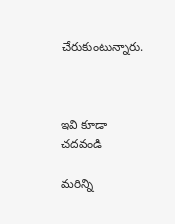చేరుకుంటున్నారు.



ఇవి కూడా చదవండి

మరిన్ని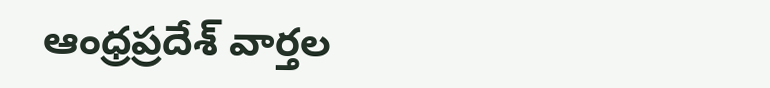ఆంధ్రప్రదేశ్ వార్తల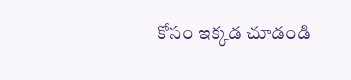కోసం ఇక్కడ చూడండి